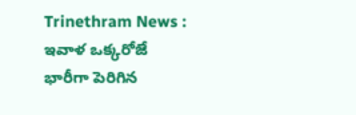Trinethram News : ఇవాళ ఒక్కరోజే భారీగా పెరిగిన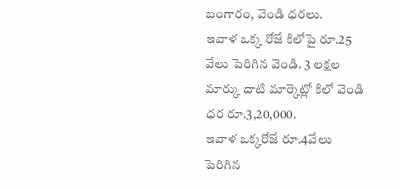బంగారం, వెండి ధరలు.
ఇవాళ ఒక్క రోజే కిలోపై రూ.25 వేలు పెరిగిన వెండి. 3 లక్షల మార్కు దాటి మార్కెట్లో కిలో వెండి ధర రూ.3,20,000.
ఇవాళ ఒక్కరోజే రూ.4వేలు పెరిగిన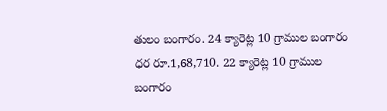తులం బంగారం. 24 క్యారెట్ల 10 గ్రాముల బంగారం ధర రూ.1,68,710. 22 క్యారెట్ల 10 గ్రాముల బంగారం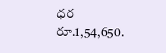ధర రూ.1,54,650.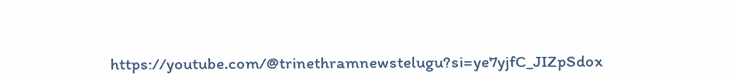https://youtube.com/@trinethramnewstelugu?si=ye7yjfC_JIZpSdox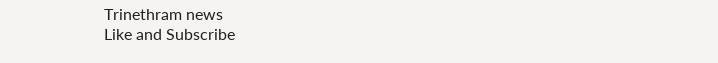Trinethram news
Like and Subscribe